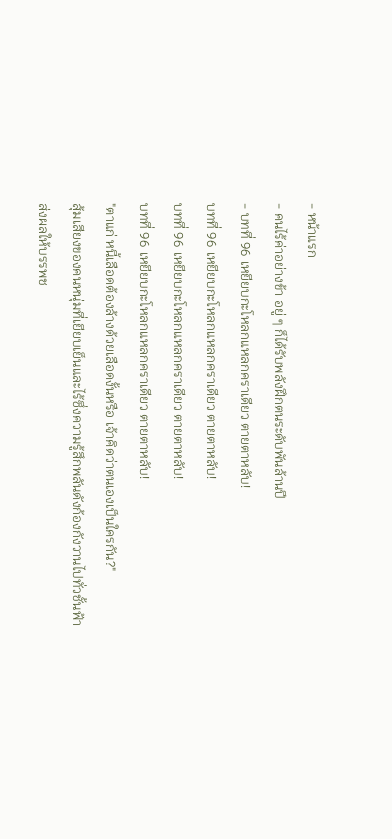- หน้าแรก
- คนไร้ค่าอย่างข้า อยู่ ๆ ก็ได้รับพลังฝึกตนระดับพันล้านปี
- บทที่ 96 เหยียบกะโหลกแหลกคราเดียว ตายตาหลับ!
บทที่ 96 เหยียบกะโหลกแหลกคราเดียว ตายตาหลับ!
บทที่ 96 เหยียบกะโหลกแหลกคราเดียว ตายตาหลับ!
บทที่ 96 เหยียบกะโหลกแหลกคราเดียว ตายตาหลับ!
"ตาแก่ หนี้เลือดต้องล้างด้วยเลือดงั้นหรือ เจ้าคิดว่าตนเองเป็นใครกัน?"
สุ้มเสียงของคนหนุ่มที่เยียบเย็นและไร้ซึ่งความรู้สึกพลันดังก้องกังวานไปทั่วชั้นฟ้า
ส่งผลให้บรรพช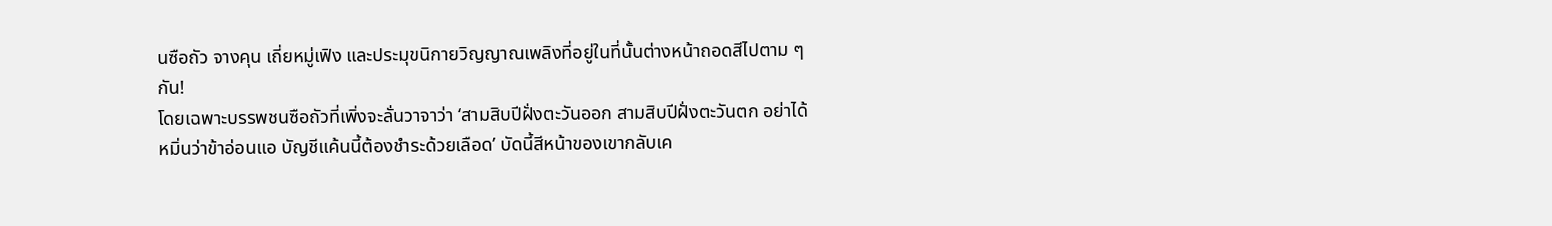นซือถัว จางคุน เถี่ยหมู่เฟิง และประมุขนิกายวิญญาณเพลิงที่อยู่ในที่นั้นต่างหน้าถอดสีไปตาม ๆ กัน!
โดยเฉพาะบรรพชนซือถัวที่เพิ่งจะลั่นวาจาว่า ‘สามสิบปีฝั่งตะวันออก สามสิบปีฝั่งตะวันตก อย่าได้หมิ่นว่าข้าอ่อนแอ บัญชีแค้นนี้ต้องชำระด้วยเลือด’ บัดนี้สีหน้าของเขากลับเค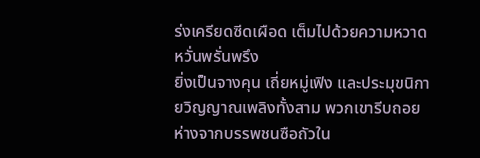ร่งเครียดซีดเผือด เต็มไปด้วยความหวาดหวั่นพรั่นพรึง
ยิ่งเป็นจางคุน เถี่ยหมู่เฟิง และประมุขนิกายวิญญาณเพลิงทั้งสาม พวกเขารีบถอยห่างจากบรรพชนซือถัวใน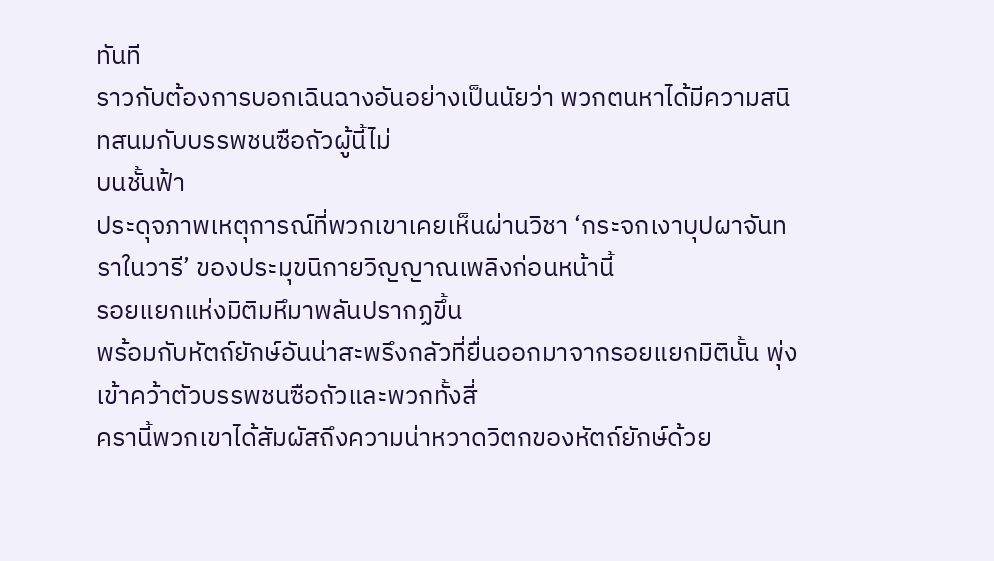ทันที
ราวกับต้องการบอกเฉินฉางอันอย่างเป็นนัยว่า พวกตนหาได้มีความสนิทสนมกับบรรพชนซือถัวผู้นี้ไม่
บนชั้นฟ้า
ประดุจภาพเหตุการณ์ที่พวกเขาเคยเห็นผ่านวิชา ‘กระจกเงาบุปผาจันทราในวารี’ ของประมุขนิกายวิญญาณเพลิงก่อนหน้านี้
รอยแยกแห่งมิติมหึมาพลันปรากฏขึ้น
พร้อมกับหัตถ์ยักษ์อันน่าสะพรึงกลัวที่ยื่นออกมาจากรอยแยกมิตินั้น พุ่งเข้าคว้าตัวบรรพชนซือถัวและพวกทั้งสี่
ครานี้พวกเขาได้สัมผัสถึงความน่าหวาดวิตกของหัตถ์ยักษ์ด้วย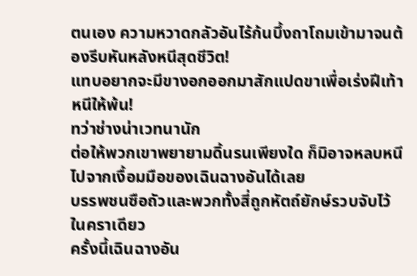ตนเอง ความหวาดกลัวอันไร้ก้นบึ้งถาโถมเข้ามาจนต้องรีบหันหลังหนีสุดชีวิต!
แทบอยากจะมีขางอกออกมาสักแปดขาเพื่อเร่งฝีเท้าหนีให้พ้น!
ทว่าช่างน่าเวทนานัก
ต่อให้พวกเขาพยายามดิ้นรนเพียงใด ก็มิอาจหลบหนีไปจากเงื้อมมือของเฉินฉางอันได้เลย
บรรพชนซือถัวและพวกทั้งสี่ถูกหัตถ์ยักษ์รวบจับไว้ในคราเดียว
ครั้งนี้เฉินฉางอัน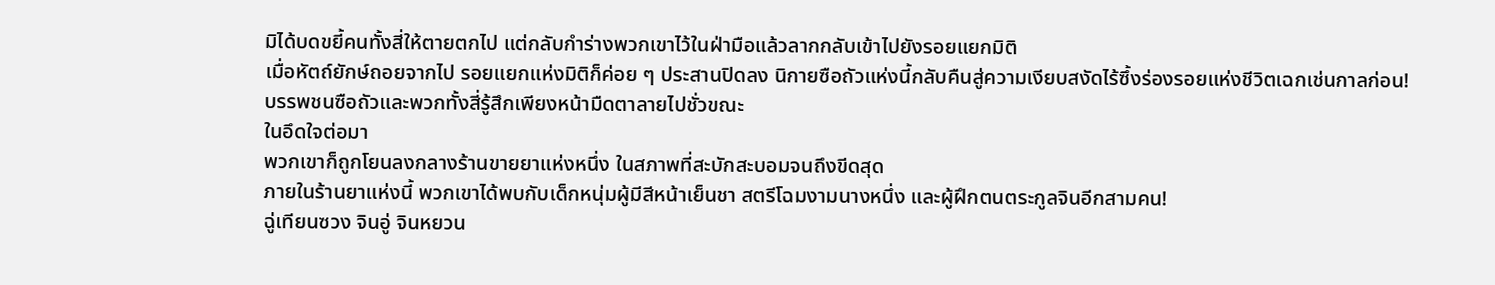มิได้บดขยี้คนทั้งสี่ให้ตายตกไป แต่กลับกำร่างพวกเขาไว้ในฝ่ามือแล้วลากกลับเข้าไปยังรอยแยกมิติ
เมื่อหัตถ์ยักษ์ถอยจากไป รอยแยกแห่งมิติก็ค่อย ๆ ประสานปิดลง นิกายซือถัวแห่งนี้กลับคืนสู่ความเงียบสงัดไร้ซึ้งร่องรอยแห่งชีวิตเฉกเช่นกาลก่อน!
บรรพชนซือถัวและพวกทั้งสี่รู้สึกเพียงหน้ามืดตาลายไปชั่วขณะ
ในอึดใจต่อมา
พวกเขาก็ถูกโยนลงกลางร้านขายยาแห่งหนึ่ง ในสภาพที่สะบักสะบอมจนถึงขีดสุด
ภายในร้านยาแห่งนี้ พวกเขาได้พบกับเด็กหนุ่มผู้มีสีหน้าเย็นชา สตรีโฉมงามนางหนึ่ง และผู้ฝึกตนตระกูลจินอีกสามคน!
ฉู่เทียนซวง จินอู่ จินหยวน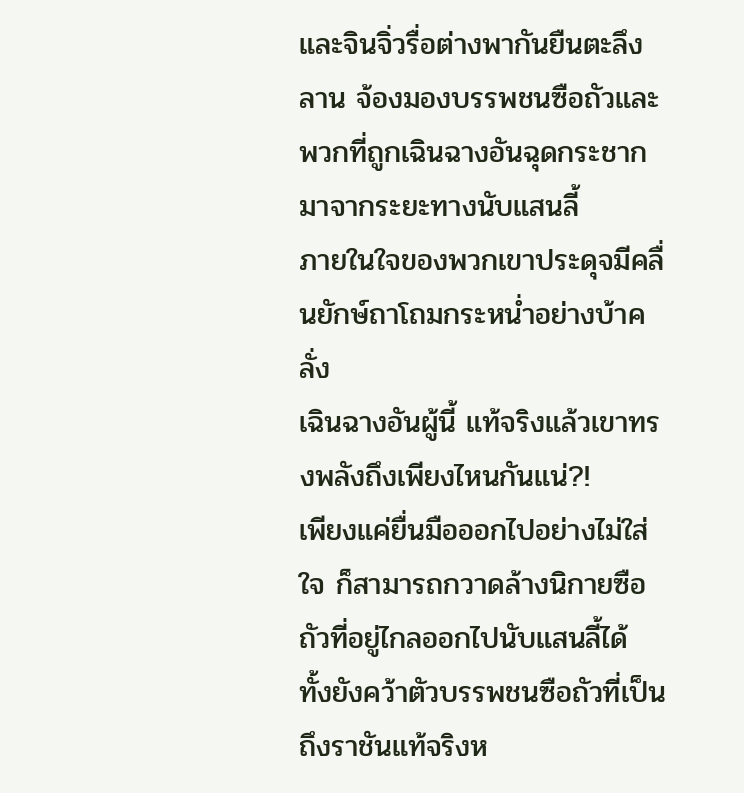และจินจิ่วรื่อต่างพากันยืนตะลึงลาน จ้องมองบรรพชนซือถัวและพวกที่ถูกเฉินฉางอันฉุดกระชากมาจากระยะทางนับแสนลี้
ภายในใจของพวกเขาประดุจมีคลื่นยักษ์ถาโถมกระหน่ำอย่างบ้าคลั่ง
เฉินฉางอันผู้นี้ แท้จริงแล้วเขาทรงพลังถึงเพียงไหนกันแน่?!
เพียงแค่ยื่นมือออกไปอย่างไม่ใส่ใจ ก็สามารถกวาดล้างนิกายซือถัวที่อยู่ไกลออกไปนับแสนลี้ได้ ทั้งยังคว้าตัวบรรพชนซือถัวที่เป็นถึงราชันแท้จริงห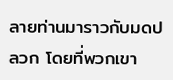ลายท่านมาราวกับมดปลวก โดยที่พวกเขา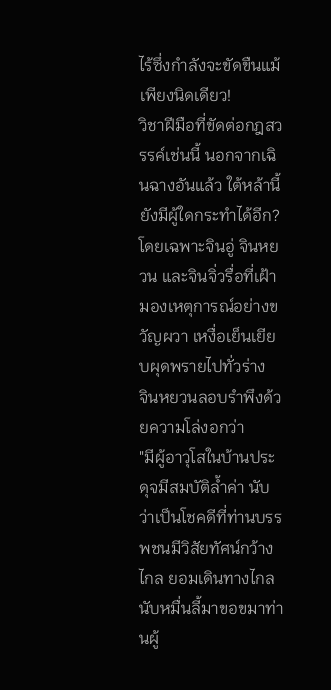ไร้ซึ่งกำลังจะขัดขืนแม้เพียงนิดเดียว!
วิชาฝีมือที่ขัดต่อกฎสวรรค์เช่นนี้ นอกจากเฉินฉางอันแล้ว ใต้หล้านี้ยังมีผู้ใดกระทำได้อีก?
โดยเฉพาะจินอู่ จินหยวน และจินจิ่วรื่อที่เฝ้ามองเหตุการณ์อย่างขวัญผวา เหงื่อเย็นเยียบผุดพรายไปทั่วร่าง
จินหยวนลอบรำพึงด้วยความโล่งอกว่า
"มีผู้อาวุโสในบ้านประดุจมีสมบัติล้ำค่า นับว่าเป็นโชคดีที่ท่านบรรพชนมีวิสัยทัศน์กว้างไกล ยอมเดินทางไกลนับหมื่นลี้มาขอขมาท่านผู้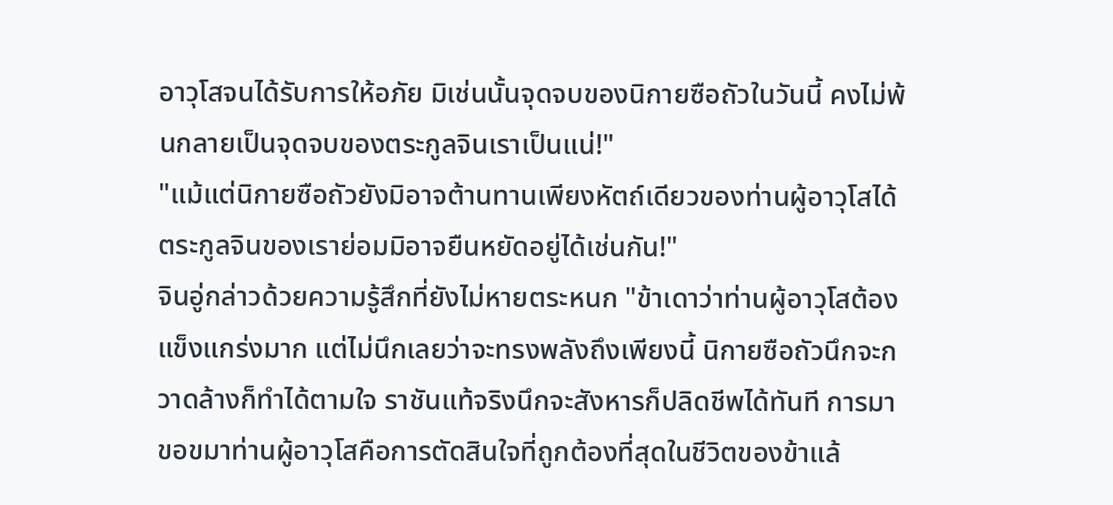อาวุโสจนได้รับการให้อภัย มิเช่นนั้นจุดจบของนิกายซือถัวในวันนี้ คงไม่พ้นกลายเป็นจุดจบของตระกูลจินเราเป็นแน่!"
"แม้แต่นิกายซือถัวยังมิอาจต้านทานเพียงหัตถ์เดียวของท่านผู้อาวุโสได้ ตระกูลจินของเราย่อมมิอาจยืนหยัดอยู่ได้เช่นกัน!"
จินอู่กล่าวด้วยความรู้สึกที่ยังไม่หายตระหนก "ข้าเดาว่าท่านผู้อาวุโสต้องแข็งแกร่งมาก แต่ไม่นึกเลยว่าจะทรงพลังถึงเพียงนี้ นิกายซือถัวนึกจะกวาดล้างก็ทำได้ตามใจ ราชันแท้จริงนึกจะสังหารก็ปลิดชีพได้ทันที การมาขอขมาท่านผู้อาวุโสคือการตัดสินใจที่ถูกต้องที่สุดในชีวิตของข้าแล้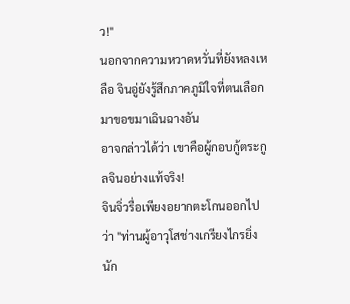ว!"
นอกจากความหวาดหวั่นที่ยังหลงเหลือ จินอู่ยังรู้สึกภาคภูมิใจที่ตนเลือกมาขอขมาเฉินฉางอัน
อาจกล่าวได้ว่า เขาคือผู้กอบกู้ตระกูลจินอย่างแท้จริง!
จินจิ่วรื่อเพียงอยากตะโกนออกไปว่า "ท่านผู้อาวุโสช่างเกรียงไกรยิ่งนัก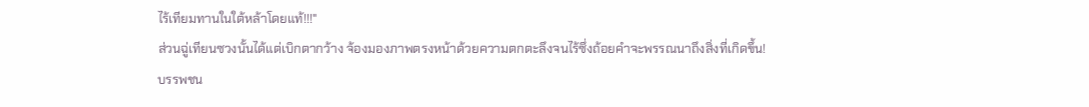ไร้เทียมทานในใต้หล้าโดยแท้!!!"
ส่วนฉู่เทียนซวงนั้นได้แต่เบิกตากว้าง จ้องมองภาพตรงหน้าด้วยความตกตะลึงจนไร้ซึ่งถ้อยคำจะพรรณนาถึงสิ่งที่เกิดขึ้น!
บรรพชน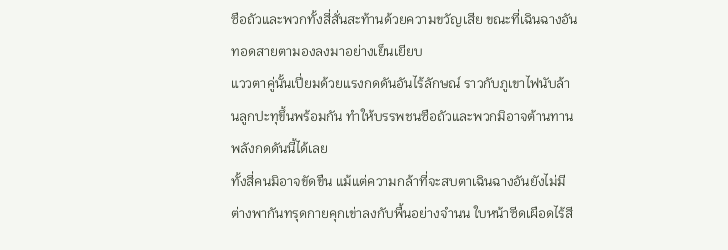ซือถัวและพวกทั้งสี่สั่นสะท้านด้วยความขวัญเสีย ขณะที่เฉินฉางอันทอดสายตามองลงมาอย่างเย็นเยียบ
แววตาคู่นั้นเปี่ยมด้วยแรงกดดันอันไร้ลักษณ์ ราวกับภูเขาไฟนับล้านลูกปะทุขึ้นพร้อมกัน ทำให้บรรพชนซือถัวและพวกมิอาจต้านทานพลังกดดันนี้ได้เลย
ทั้งสี่คนมิอาจขัดขืน แม้แต่ความกล้าที่จะสบตาเฉินฉางอันยังไม่มี ต่างพากันทรุดกายคุกเข่าลงกับพื้นอย่างจำนน ใบหน้าซีดเผือดไร้สี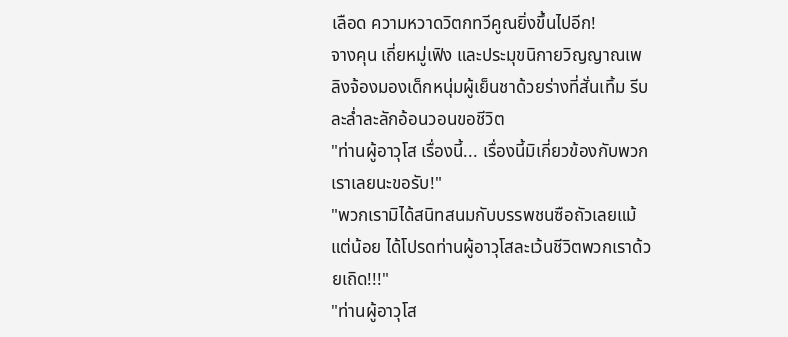เลือด ความหวาดวิตกทวีคูณยิ่งขึ้นไปอีก!
จางคุน เถี่ยหมู่เฟิง และประมุขนิกายวิญญาณเพลิงจ้องมองเด็กหนุ่มผู้เย็นชาด้วยร่างที่สั่นเทิ้ม รีบละล่ำละลักอ้อนวอนขอชีวิต
"ท่านผู้อาวุโส เรื่องนี้... เรื่องนี้มิเกี่ยวข้องกับพวกเราเลยนะขอรับ!"
"พวกเรามิได้สนิทสนมกับบรรพชนซือถัวเลยแม้แต่น้อย ได้โปรดท่านผู้อาวุโสละเว้นชีวิตพวกเราด้วยเถิด!!!"
"ท่านผู้อาวุโส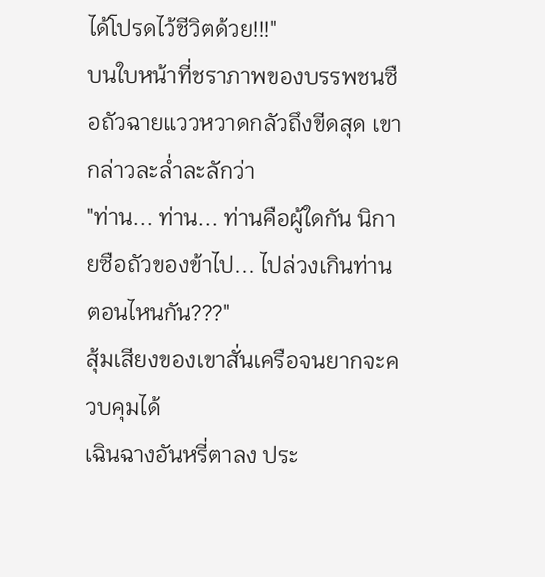ได้โปรดไว้ชีวิตด้วย!!!"
บนใบหน้าที่ชราภาพของบรรพชนซือถัวฉายแววหวาดกลัวถึงขีดสุด เขากล่าวละล่ำละลักว่า
"ท่าน... ท่าน... ท่านคือผู้ใดกัน นิกายซือถัวของข้าไป... ไปล่วงเกินท่านตอนไหนกัน???"
สุ้มเสียงของเขาสั่นเครือจนยากจะควบคุมได้
เฉินฉางอันหรี่ตาลง ประ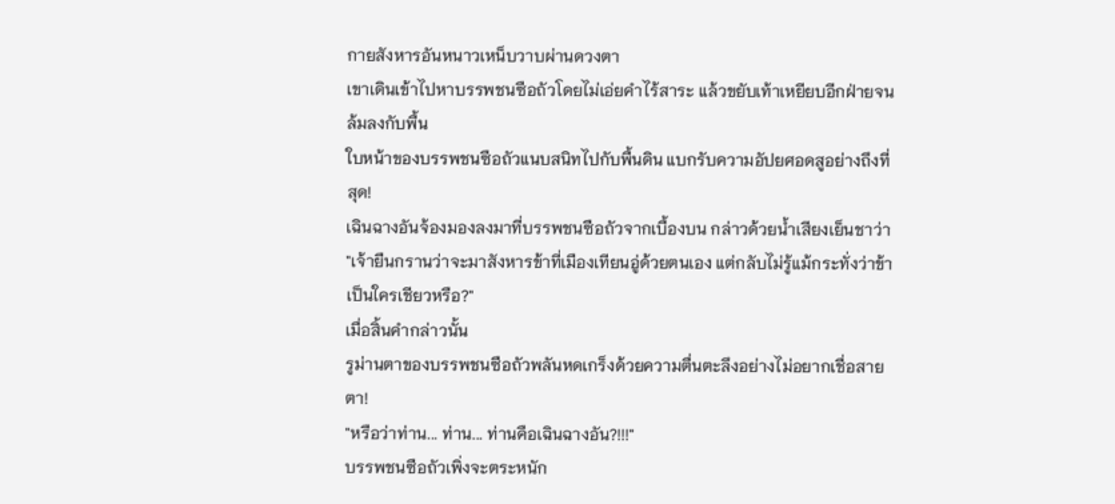กายสังหารอันหนาวเหน็บวาบผ่านดวงตา
เขาเดินเข้าไปหาบรรพชนซือถัวโดยไม่เอ่ยคำไร้สาระ แล้วขยับเท้าเหยียบอีกฝ่ายจนล้มลงกับพื้น
ใบหน้าของบรรพชนซือถัวแนบสนิทไปกับพื้นดิน แบกรับความอัปยศอดสูอย่างถึงที่สุด!
เฉินฉางอันจ้องมองลงมาที่บรรพชนซือถัวจากเบื้องบน กล่าวด้วยน้ำเสียงเย็นชาว่า
"เจ้ายืนกรานว่าจะมาสังหารข้าที่เมืองเทียนอู่ด้วยตนเอง แต่กลับไม่รู้แม้กระทั่งว่าข้าเป็นใครเชียวหรือ?"
เมื่อสิ้นคำกล่าวนั้น
รูม่านตาของบรรพชนซือถัวพลันหดเกร็งด้วยความตื่นตะลึงอย่างไม่อยากเชื่อสายตา!
"หรือว่าท่าน... ท่าน... ท่านคือเฉินฉางอัน?!!!"
บรรพชนซือถัวเพิ่งจะตระหนัก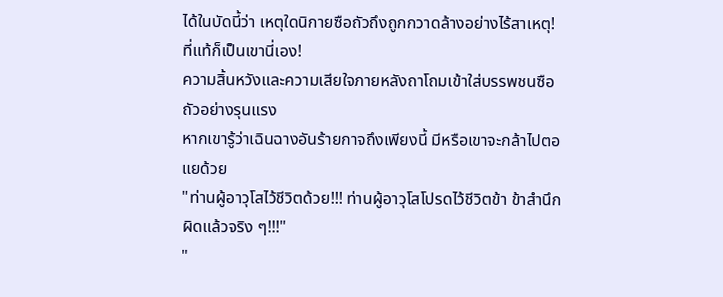ได้ในบัดนี้ว่า เหตุใดนิกายซือถัวถึงถูกกวาดล้างอย่างไร้สาเหตุ!
ที่แท้ก็เป็นเขานี่เอง!
ความสิ้นหวังและความเสียใจภายหลังถาโถมเข้าใส่บรรพชนซือถัวอย่างรุนแรง
หากเขารู้ว่าเฉินฉางอันร้ายกาจถึงเพียงนี้ มีหรือเขาจะกล้าไปตอแยด้วย
"ท่านผู้อาวุโสไว้ชีวิตด้วย!!! ท่านผู้อาวุโสโปรดไว้ชีวิตข้า ข้าสำนึกผิดแล้วจริง ๆ!!!"
"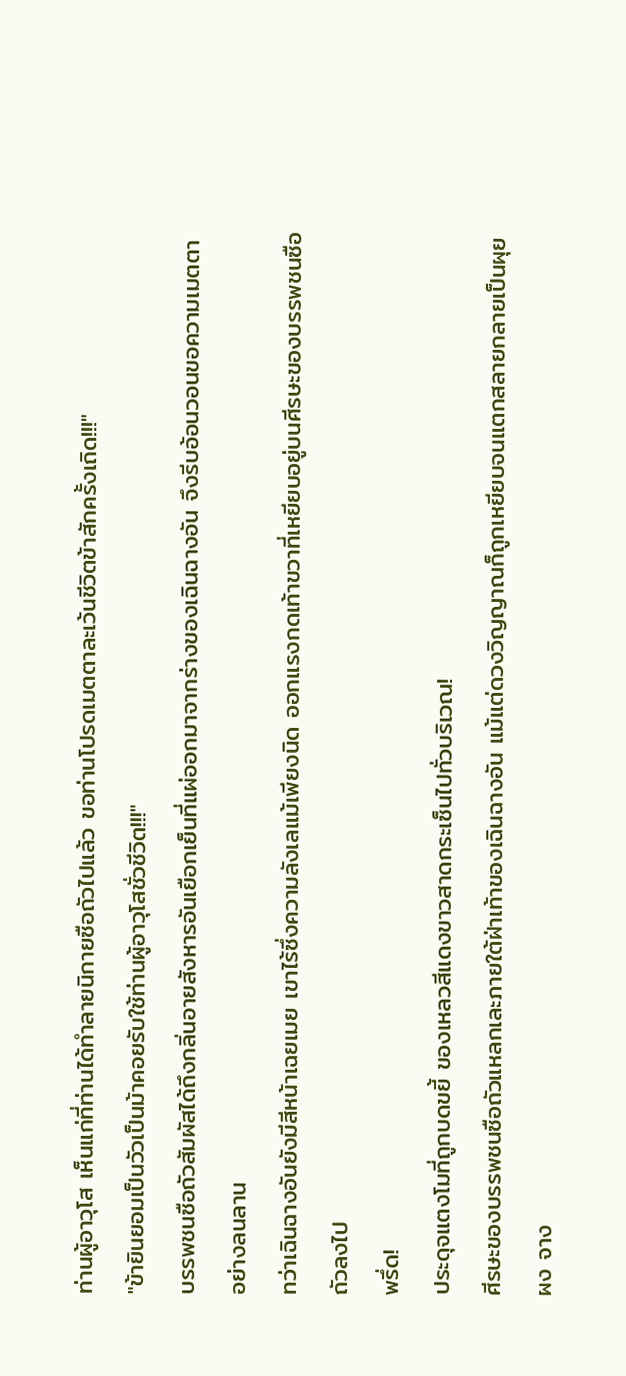ท่านผู้อาวุโส เห็นแก่ที่ท่านได้ทำลายนิกายซือถัวไปแล้ว ขอท่านโปรดเมตตาละเว้นชีวิตข้าสักครั้งเถิด!!!"
"ข้ายินยอมเป็นวัวเป็นม้าคอยรับใช้ท่านผู้อาวุโสชั่วชีวิต!!!"
บรรพชนซือถัวสัมผัสได้ถึงกลิ่นอายสังหารอันเยือกเย็นที่แผ่ออกมาจากร่างของเฉินฉางอัน จึงรีบอ้อนวอนขอความเมตตาอย่างลนลาน
ทว่าเฉินฉางอันยังมีสีหน้าเฉยเมย เขาไร้ซึ่งความลังเลแม้เพียงนิด ออกแรงกดเท้าขวาที่เหยียบอยู่บนศีรษะของบรรพชนซือถัวลงไป
พรึ่ด!
ประดุจแตงโมที่ถูกบดขยี้ ของเหลวสีแดงขาวสาดกระเซ็นไปทั่วบริเวณ!
ศีรษะของบรรพชนซือถัวแหลกเละภายใต้ฝ่าเท้าของเฉินฉางอัน แม้แต่ดวงวิญญาณก็ถูกเหยียบจนแตกสลายกลายเป็นผุยผง จาง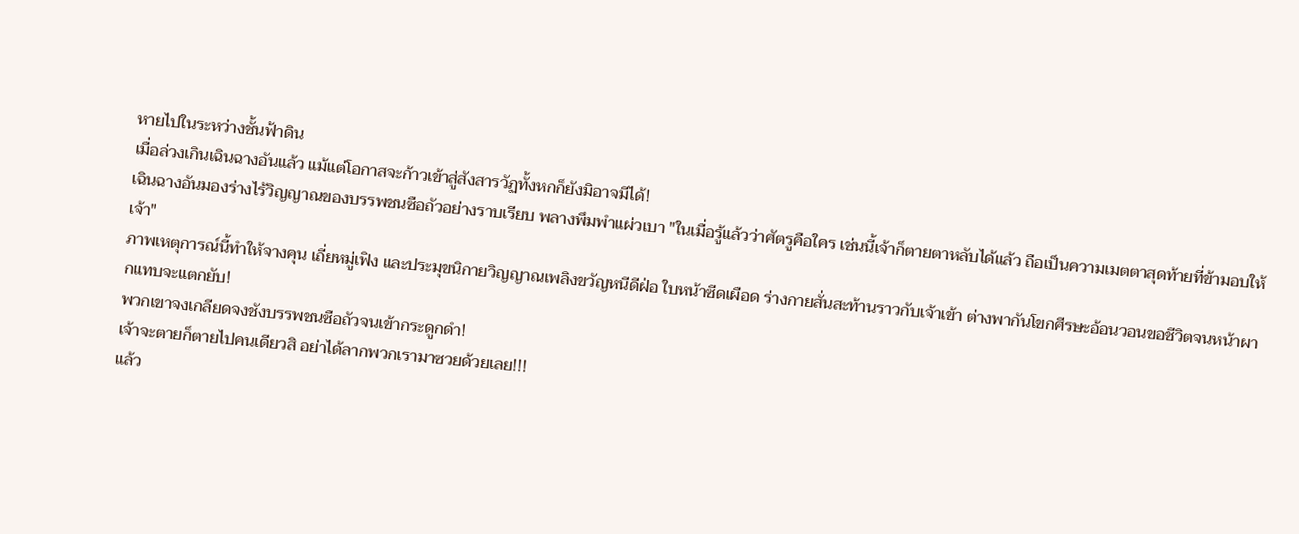หายไปในระหว่างชั้นฟ้าดิน
เมื่อล่วงเกินเฉินฉางอันแล้ว แม้แต่โอกาสจะก้าวเข้าสู่สังสารวัฏทั้งหกก็ยังมิอาจมีได้!
เฉินฉางอันมองร่างไร้วิญญาณของบรรพชนซือถัวอย่างราบเรียบ พลางพึมพำแผ่วเบา "ในเมื่อรู้แล้วว่าศัตรูคือใคร เช่นนี้เจ้าก็ตายตาหลับได้แล้ว ถือเป็นความเมตตาสุดท้ายที่ข้ามอบให้เจ้า"
ภาพเหตุการณ์นี้ทำให้จางคุน เถี่ยหมู่เฟิง และประมุขนิกายวิญญาณเพลิงขวัญหนีดีฝ่อ ใบหน้าซีดเผือด ร่างกายสั่นสะท้านราวกับเจ้าเข้า ต่างพากันโขกศีรษะอ้อนวอนขอชีวิตจนหน้าผากแทบจะแตกยับ!
พวกเขาจงเกลียดจงชังบรรพชนซือถัวจนเข้ากระดูกดำ!
เจ้าจะตายก็ตายไปคนเดียวสิ อย่าได้ลากพวกเรามาซวยด้วยเลย!!!
แล้ว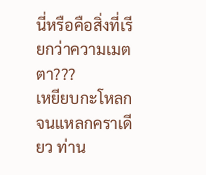นี่หรือคือสิ่งที่เรียกว่าความเมตตา???
เหยียบกะโหลกจนแหลกคราเดียว ท่าน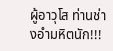ผู้อาวุโส ท่านช่างอำมหิตนัก!!!